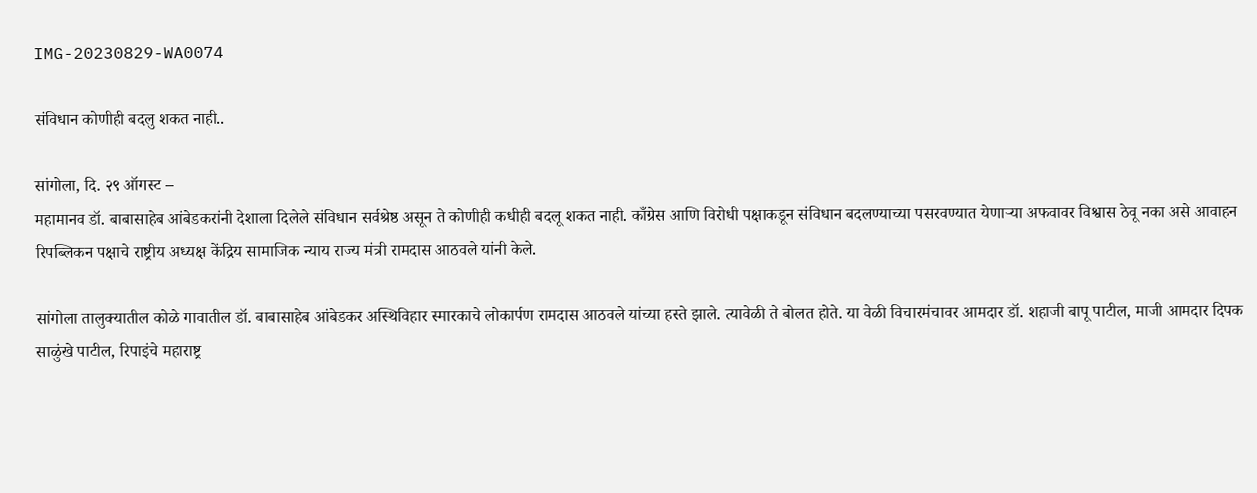IMG-20230829-WA0074

संविधान कोणीही बदलु शकत नाही..

सांगोला, दि. २९ ऑगस्ट –
महामानव डॉ. बाबासाहेब आंबेडकरांनी देशाला दिलेले संविधान सर्वश्रेष्ठ असून ते कोणीही कधीही बदलू शकत नाही. काँग्रेस आणि विरोधी पक्षाकडून संविधान बदलण्याच्या पसरवण्यात येणाऱ्या अफवावर विश्वास ठेवू नका असे आवाहन रिपब्लिकन पक्षाचे राष्ट्रीय अध्यक्ष केंद्रिय सामाजिक न्याय राज्य मंत्री रामदास आठवले यांनी केले.

सांगोला तालुक्यातील कोळे गावातील डॉ. बाबासाहेब आंबेडकर अस्थिविहार स्मारकाचे लोकार्पण रामदास आठवले यांच्या हस्ते झाले. त्यावेळी ते बोलत होते. या वेळी विचारमंचावर आमदार डॉ. शहाजी बापू पाटील, माजी आमदार दिपक साळुंखे पाटील, रिपाइंचे महाराष्ट्र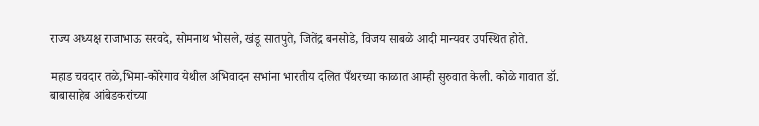राज्य अध्यक्ष राजाभाऊ सरवदे, सोमनाथ भोसले, खंडू सातपुते, जितेंद्र बनसोडे, विजय साबळे आदी मान्यवर उपस्थित होते.

महाड चवदार तळे,भिमा-कोरेगाव येथील अभिवादन सभांना भारतीय दलित पँथरच्या काळात आम्ही सुरुवात केली. कोळे गावात डॉ. बाबासाहेब आंबेडकरांच्या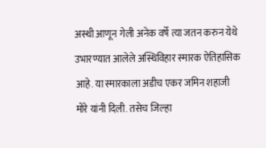अस्थी आणून गेली अनेक वर्षे त्या जतन करुन येथे उभारण्यात आलेले अस्थिविहार स्मारक ऐतिहासिक आहे. या स्मारकाला अडीच एकर जमिन शहाजी मोरे यांनी दिली. तसेच जिल्हा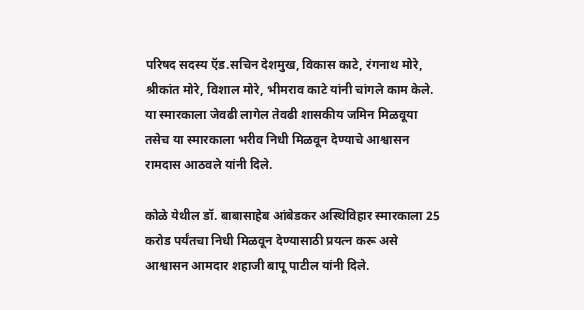परिषद सदस्य ऍड.सचिन देशमुख, विकास काटे, रंगनाथ मोरे, श्रीकांत मोरे, विशाल मोरे, भीमराव काटे यांनी चांगले काम केले. या स्मारकाला जेवढी लागेल तेवढी शासकीय जमिन मिळवूया तसेच या स्मारकाला भरीव निधी मिळवून देण्याचे आश्वासन रामदास आठवले यांनी दिले.

कोळे येथील डॉ. बाबासाहेब आंबेडकर अस्थिविहार स्मारकाला 25 करोड पर्यंतचा निधी मिळवून देण्यासाठी प्रयत्न करू असे आश्वासन आमदार शहाजी बापू पाटील यांनी दिले.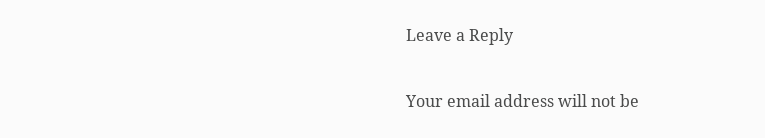Leave a Reply

Your email address will not be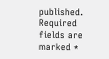published. Required fields are marked *